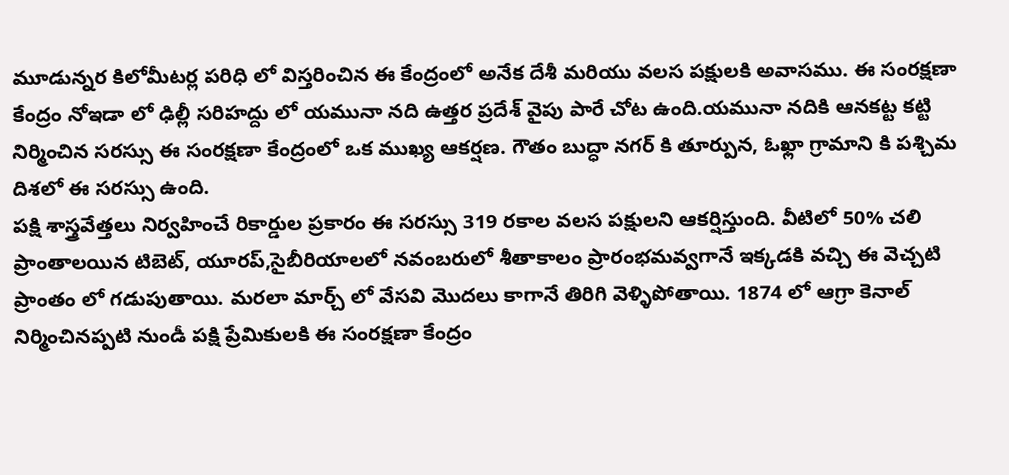మూడున్నర కిలోమీటర్ల పరిధి లో విస్తరించిన ఈ కేంద్రంలో అనేక దేశీ మరియు వలస పక్షులకి అవాసము. ఈ సంరక్షణా కేంద్రం నోఇడా లో ఢిల్లీ సరిహద్దు లో యమునా నది ఉత్తర ప్రదేశ్ వైపు పారే చోట ఉంది.యమునా నదికి ఆనకట్ట కట్టి నిర్మించిన సరస్సు ఈ సంరక్షణా కేంద్రంలో ఒక ముఖ్య ఆకర్షణ. గౌతం బుద్ధా నగర్ కి తూర్పున, ఓఖ్లా గ్రామాని కి పశ్చిమ దిశలో ఈ సరస్సు ఉంది.
పక్షి శాస్త్రవేత్తలు నిర్వహించే రికార్డుల ప్రకారం ఈ సరస్సు 319 రకాల వలస పక్షులని ఆకర్షిస్తుంది. వీటిలో 50% చలి ప్రాంతాలయిన టిబెట్, యూరప్,సైబీరియాలలో నవంబరులో శీతాకాలం ప్రారంభమవ్వగానే ఇక్కడకి వచ్చి ఈ వెచ్చటి ప్రాంతం లో గడుపుతాయి. మరలా మార్చ్ లో వేసవి మొదలు కాగానే తిరిగి వెళ్ళిపోతాయి. 1874 లో ఆగ్రా కెనాల్ నిర్మించినప్పటి నుండీ పక్షి ప్రేమికులకి ఈ సంరక్షణా కేంద్రం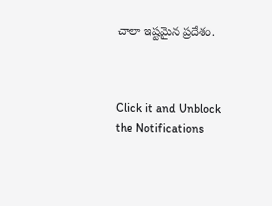చాలా ఇష్టమైన ప్రదేశం.



Click it and Unblock the Notifications